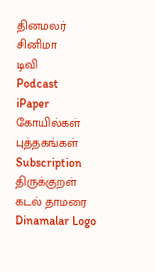தினமலர்
சினிமா
டிவி
Podcast
iPaper
கோயில்கள்
புத்தகங்கள்
Subscription
திருக்குறள்
கடல் தாமரை
Dinamalar Logo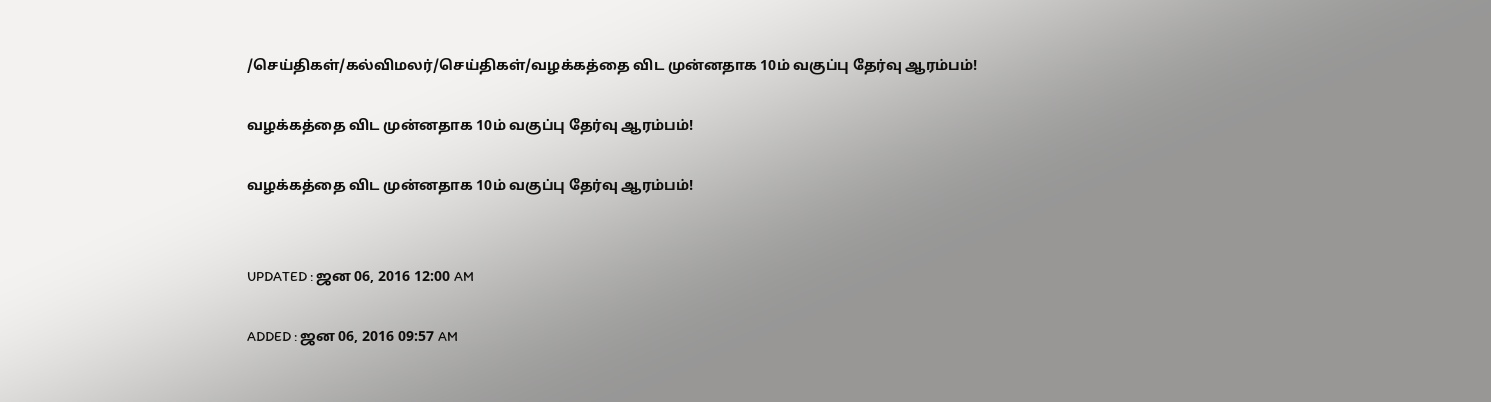/செய்திகள்/கல்விமலர்/செய்திகள்/வழக்கத்தை விட முன்னதாக 10ம் வகுப்பு தேர்வு ஆரம்பம்!

வழக்கத்தை விட முன்னதாக 10ம் வகுப்பு தேர்வு ஆரம்பம்!

வழக்கத்தை விட முன்னதாக 10ம் வகுப்பு தேர்வு ஆரம்பம்!


UPDATED : ஜன 06, 2016 12:00 AM

ADDED : ஜன 06, 2016 09:57 AM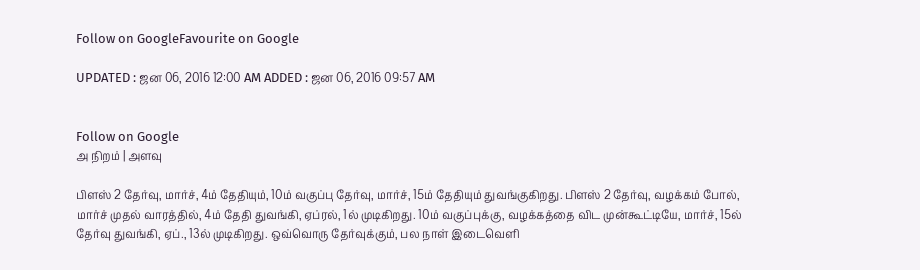Follow on GoogleFavourite on Google

UPDATED : ஜன 06, 2016 12:00 AM ADDED : ஜன 06, 2016 09:57 AM


Follow on Google
அ நிறம் | அளவு

பிளஸ் 2 தேர்வு, மார்ச், 4ம் தேதியும், 10ம் வகுப்பு தேர்வு, மார்ச், 15ம் தேதியும் துவங்குகிறது. பிளஸ் 2 தேர்வு, வழக்கம் போல், மார்ச் முதல் வாரத்தில், 4ம் தேதி துவங்கி, ஏப்ரல், 1ல் முடிகிறது. 10ம் வகுப்புக்கு, வழக்கத்தை விட முன்கூட்டியே, மார்ச், 15ல் தேர்வு துவங்கி, ஏப்., 13ல் முடிகிறது. ஒவ்வொரு தேர்வுக்கும், பல நாள் இடைவெளி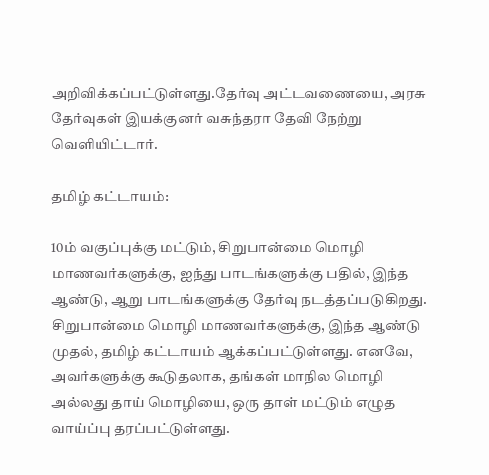அறிவிக்கப்பட்டுள்ளது.தேர்வு அட்டவணையை, அரசு தேர்வுகள் இயக்குனர் வசுந்தரா தேவி நேற்று வெளியிட்டார்.

தமிழ் கட்டாயம்:

10ம் வகுப்புக்கு மட்டும், சிறுபான்மை மொழி மாணவர்களுக்கு, ஐந்து பாடங்களுக்கு பதில், இந்த ஆண்டு, ஆறு பாடங்களுக்கு தேர்வு நடத்தப்படுகிறது. சிறுபான்மை மொழி மாணவர்களுக்கு, இந்த ஆண்டு முதல், தமிழ் கட்டாயம் ஆக்கப்பட்டுள்ளது. எனவே, அவர்களுக்கு கூடுதலாக, தங்கள் மாநில மொழி அல்லது தாய் மொழியை, ஒரு தாள் மட்டும் எழுத வாய்ப்பு தரப்பட்டுள்ளது.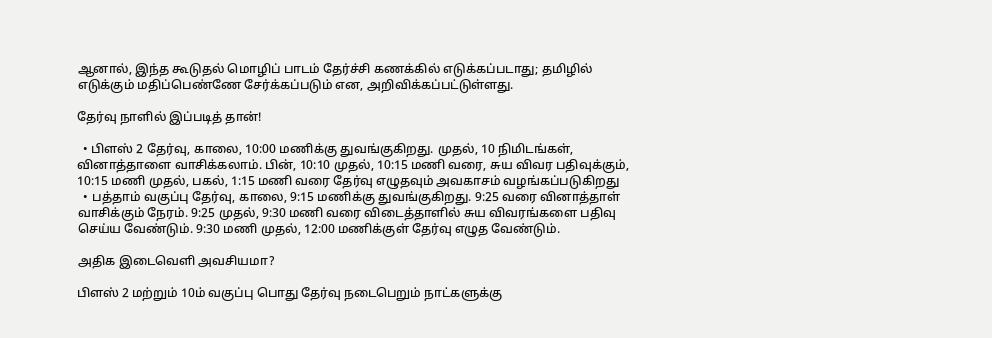ஆனால், இந்த கூடுதல் மொழிப் பாடம் தேர்ச்சி கணக்கில் எடுக்கப்படாது; தமிழில் எடுக்கும் மதிப்பெண்ணே சேர்க்கப்படும் என, அறிவிக்கப்பட்டுள்ளது.

தேர்வு நாளில் இப்படித் தான்!

  • பிளஸ் 2 தேர்வு, காலை, 10:00 மணிக்கு துவங்குகிறது. முதல், 10 நிமிடங்கள், வினாத்தாளை வாசிக்கலாம். பின், 10:10 முதல், 10:15 மணி வரை, சுய விவர பதிவுக்கும், 10:15 மணி முதல், பகல், 1:15 மணி வரை தேர்வு எழுதவும் அவகாசம் வழங்கப்படுகிறது
  • பத்தாம் வகுப்பு தேர்வு, காலை, 9:15 மணிக்கு துவங்குகிறது. 9:25 வரை வினாத்தாள் வாசிக்கும் நேரம். 9:25 முதல், 9:30 மணி வரை விடைத்தாளில் சுய விவரங்களை பதிவு செய்ய வேண்டும். 9:30 மணி முதல், 12:00 மணிக்குள் தேர்வு எழுத வேண்டும்.

அதிக இடைவெளி அவசியமா?

பிளஸ் 2 மற்றும் 10ம் வகுப்பு பொது தேர்வு நடைபெறும் நாட்களுக்கு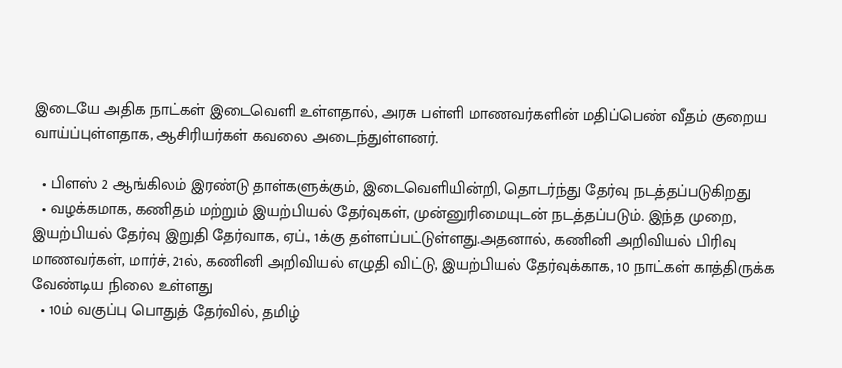இடையே அதிக நாட்கள் இடைவெளி உள்ளதால், அரசு பள்ளி மாணவர்களின் மதிப்பெண் வீதம் குறைய வாய்ப்புள்ளதாக, ஆசிரியர்கள் கவலை அடைந்துள்ளனர்.

  • பிளஸ் 2 ஆங்கிலம் இரண்டு தாள்களுக்கும், இடைவெளியின்றி, தொடர்ந்து தேர்வு நடத்தப்படுகிறது
  • வழக்கமாக, கணிதம் மற்றும் இயற்பியல் தேர்வுகள், முன்னுரிமையுடன் நடத்தப்படும். இந்த முறை, இயற்பியல் தேர்வு இறுதி தேர்வாக, ஏப்., 1க்கு தள்ளப்பட்டுள்ளது.அதனால், கணினி அறிவியல் பிரிவு மாணவர்கள், மார்ச், 21ல், கணினி அறிவியல் எழுதி விட்டு, இயற்பியல் தேர்வுக்காக, 10 நாட்கள் காத்திருக்க வேண்டிய நிலை உள்ளது
  • 10ம் வகுப்பு பொதுத் தேர்வில், தமிழ்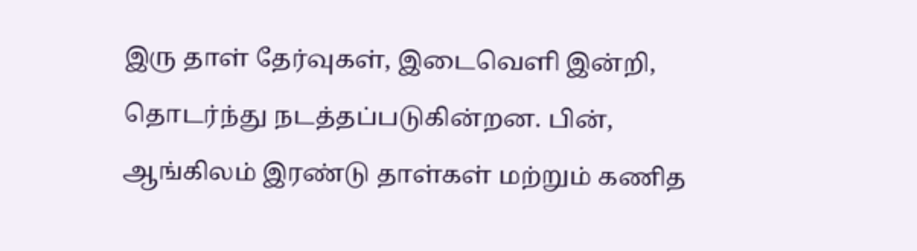இரு தாள் தேர்வுகள், இடைவெளி இன்றி, தொடர்ந்து நடத்தப்படுகின்றன. பின், ஆங்கிலம் இரண்டு தாள்கள் மற்றும் கணித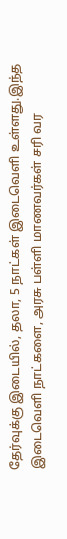தேர்வுக்கு இடையில், தலா, 5 நாட்கள் இடைவெளி உள்ளது.இந்த இடைவெளி நாட்களை, அரசு பள்ளி மாணவர்கள் சரி வர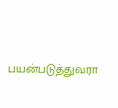பயன்படுத்துவரா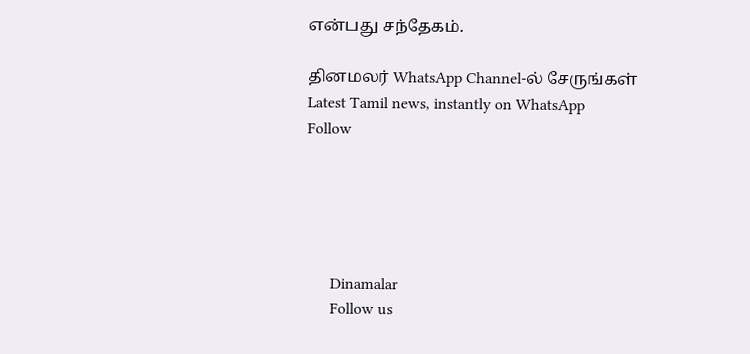என்பது சந்தேகம்.

தினமலர் WhatsApp Channel-ல் சேருங்கள்
Latest Tamil news, instantly on WhatsApp
Follow





      Dinamalar
      Follow us